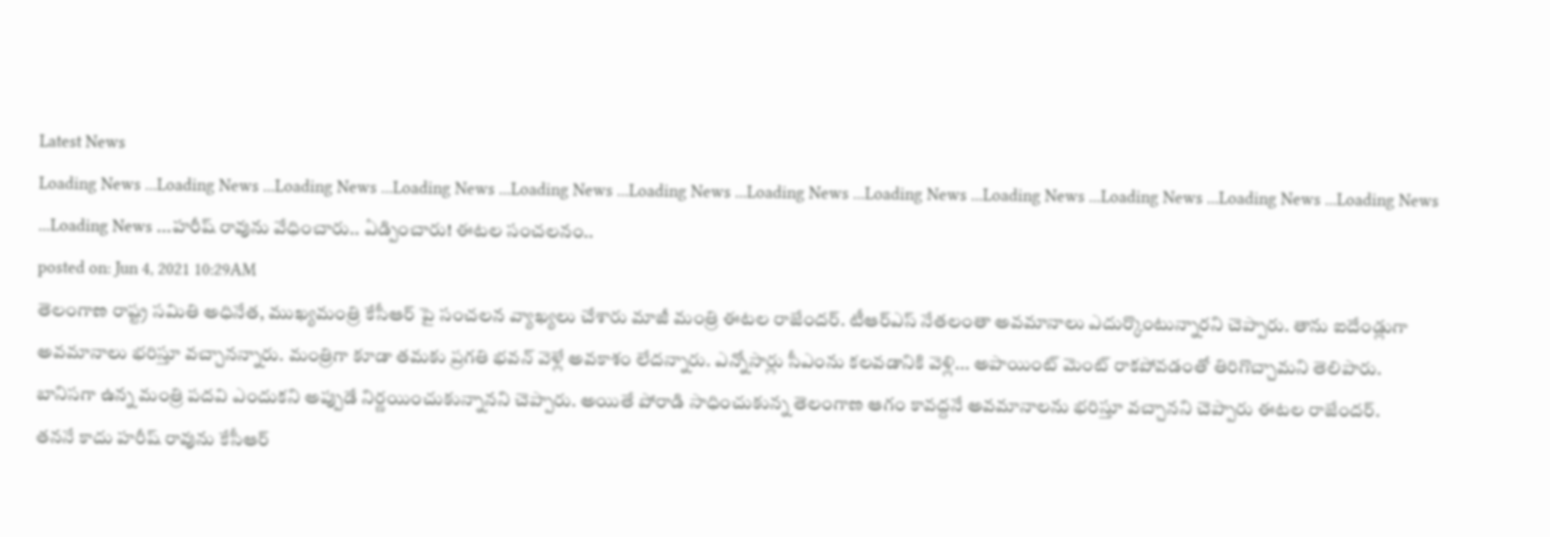Latest News
Loading News ...Loading News ...Loading News ...Loading News ...Loading News ...Loading News ...Loading News ...Loading News ...Loading News ...Loading News ...Loading News ...Loading News ...Loading News ...హరీష్ రావును వేధించారు.. ఏడ్పించారు! ఈటల సంచలనం..
posted on: Jun 4, 2021 10:29AM
తెలంగాణ రాష్ట్ర సమితి అధినేత, ముఖ్యమంత్రి కేసీఆర్ పై సంచలన వ్యాఖ్యలు చేశారు మాజీ మంత్రి ఈటల రాజేందర్. టీఆర్ఎస్ నేతలంతా అవమానాలు ఎదుర్కొంటున్నారని చెప్పారు. తాను ఐదేండ్లుగా అవమానాలు భరిస్తూ వచ్చానన్నారు. మంత్రిగా కూడా తమకు ప్రగతి భవన్ వెళ్లే అవకాశం లేదన్నారు. ఎన్నోసార్లు సీఎంను కలవడానికి వెళ్లి... అపాయింట్ మెంట్ రాకపోవడంతో తిరిగొచ్చామని తెలిపారు. బానిసగా ఉన్న మంత్రి పదవి ఎందుకని అప్పుడే నిర్ణయించుకున్నానని చెప్పారు. అయితే పోరాడి సాధించుకున్న తెలంగాణ ఆగం కావద్దనే అవమానాలను భరిస్తూ వచ్చానని చెప్పారు ఈటల రాజేందర్.
తననే కాదు హరీష్ రావును కేసీఆర్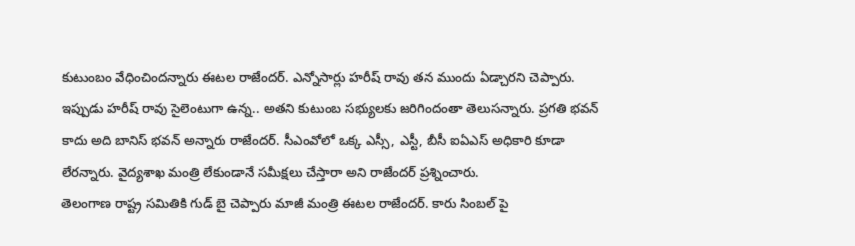కుటుంబం వేధించిందన్నారు ఈటల రాజేందర్. ఎన్నోసార్లు హరీష్ రావు తన ముందు ఏడ్చారని చెప్పారు. ఇప్పుడు హరీష్ రావు సైలెంటుగా ఉన్న.. అతని కుటుంబ సభ్యులకు జరిగిందంతా తెలుసన్నారు. ప్రగతి భవన్ కాదు అది బానిస్ భవన్ అన్నారు రాజేందర్. సీఎంవోలో ఒక్క ఎస్సీ, ఎస్టీ, బీసీ ఐఏఎస్ అధికారి కూడా లేరన్నారు. వైద్యశాఖ మంత్రి లేకుండానే సమీక్షలు చేస్తారా అని రాజేందర్ ప్రశ్నించారు.
తెలంగాణ రాష్ట్ర సమితికి గుడ్ బై చెప్పారు మాజీ మంత్రి ఈటల రాజేందర్. కారు సింబల్ పై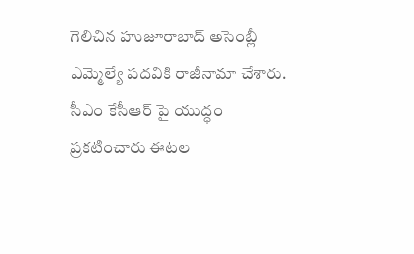గెలిచిన హుజూరాబాద్ అసెంబ్లీ ఎమ్మెల్యే పదవికి రాజీనామా చేశారు. సీఎం కేసీఆర్ పై యుద్ధం ప్రకటించారు ఈటల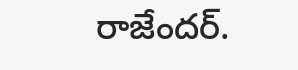రాజేందర్.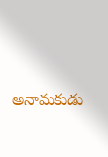అనామకుడు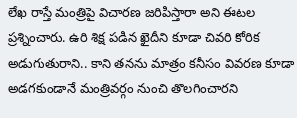లేఖ రాస్తే మంత్రిపై విచారణ జరిపిస్తారా అని ఈటల ప్రశ్నించారు. ఉరి శిక్ష పడిన ఖైదీని కూడా చివరి కోరిక అడుగుతురాని.. కాని తనను మాత్రం కనీసం వివరణ కూడా అడగకుండానే మంత్రివర్గం నుంచి తొలగించారని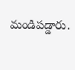మండిపడ్డారు.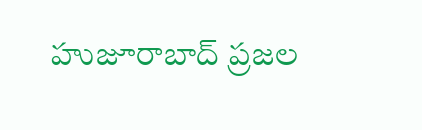హుజూరాబాద్ ప్రజల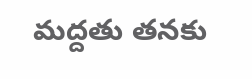మద్దతు తనకు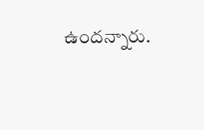ఉందన్నారు.